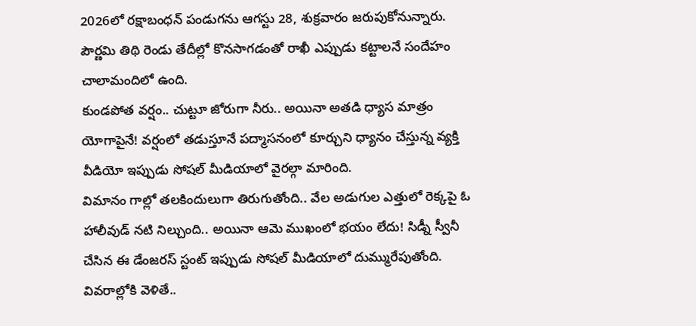2026లో రక్షాబంధన్ పండుగను ఆగస్టు 28, శుక్రవారం జరుపుకోనున్నారు. పౌర్ణమి తిథి రెండు తేదీల్లో కొనసాగడంతో రాఖీ ఎప్పుడు కట్టాలనే సందేహం చాలామందిలో ఉంది.
కుండపోత వర్షం.. చుట్టూ జోరుగా నీరు.. అయినా అతడి ధ్యాస మాత్రం యోగాపైనే! వర్షంలో తడుస్తూనే పద్మాసనంలో కూర్చుని ధ్యానం చేస్తున్న వ్యక్తి వీడియో ఇప్పుడు సోషల్ మీడియాలో వైరల్గా మారింది.
విమానం గాల్లో తలకిందులుగా తిరుగుతోంది.. వేల అడుగుల ఎత్తులో రెక్కపై ఓ హాలీవుడ్ నటి నిల్చుంది.. అయినా ఆమె ముఖంలో భయం లేదు! సిడ్నీ స్వీనీ చేసిన ఈ డేంజరస్ స్టంట్ ఇప్పుడు సోషల్ మీడియాలో దుమ్మురేపుతోంది. వివరాల్లోకి వెళితే..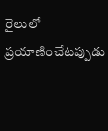రైలులో ప్రయాణించేటప్పుడు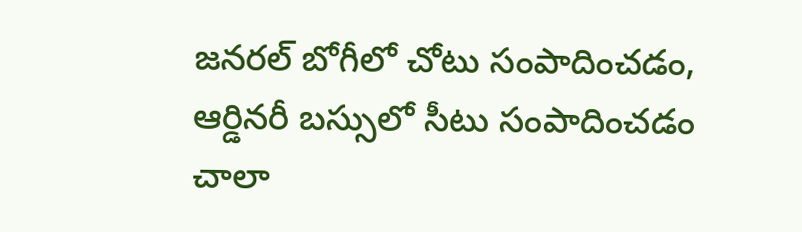జనరల్ బోగీలో చోటు సంపాదించడం, ఆర్డినరీ బస్సులో సీటు సంపాదించడం చాలా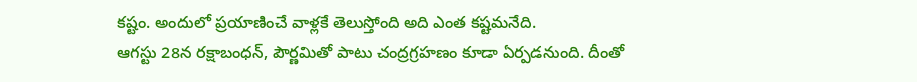కష్టం. అందులో ప్రయాణించే వాళ్లకే తెలుస్తోంది అది ఎంత కష్టమనేది.
ఆగస్టు 28న రక్షాబంధన్, పౌర్ణమితో పాటు చంద్రగ్రహణం కూడా ఏర్పడనుంది. దీంతో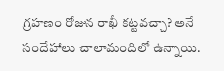గ్రహణం రోజున రాఖీ కట్టవచ్చా? అనే సందేహాలు చాలామందిలో ఉన్నాయి.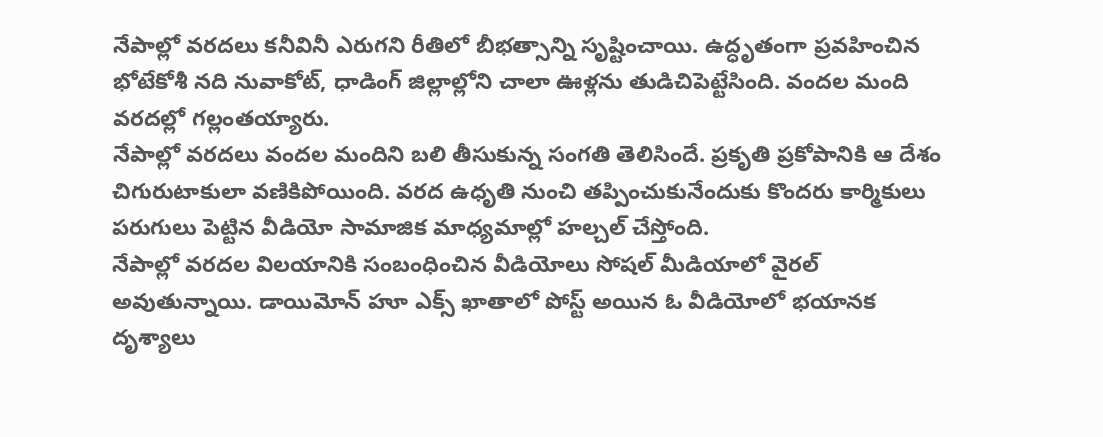నేపాల్లో వరదలు కనీవినీ ఎరుగని రీతిలో బీభత్సాన్ని సృష్టించాయి. ఉద్ధృతంగా ప్రవహించిన భోటేకోశీ నది నువాకోట్, ధాడింగ్ జిల్లాల్లోని చాలా ఊళ్లను తుడిచిపెట్టేసింది. వందల మంది వరదల్లో గల్లంతయ్యారు.
నేపాల్లో వరదలు వందల మందిని బలి తీసుకున్న సంగతి తెలిసిందే. ప్రకృతి ప్రకోపానికి ఆ దేశం చిగురుటాకులా వణికిపోయింది. వరద ఉధృతి నుంచి తప్పించుకునేందుకు కొందరు కార్మికులు పరుగులు పెట్టిన వీడియో సామాజిక మాధ్యమాల్లో హల్చల్ చేస్తోంది.
నేపాల్లో వరదల విలయానికి సంబంధించిన వీడియోలు సోషల్ మీడియాలో వైరల్ అవుతున్నాయి. డాయిమోన్ హూ ఎక్స్ ఖాతాలో పోస్ట్ అయిన ఓ వీడియోలో భయానక దృశ్యాలు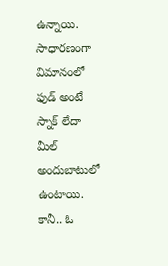ఉన్నాయి.
సాధారణంగా విమానంలో ఫుడ్ అంటే స్నాక్ లేదా మీల్ అందుబాటులో ఉంటాయి. కానీ.. ఓ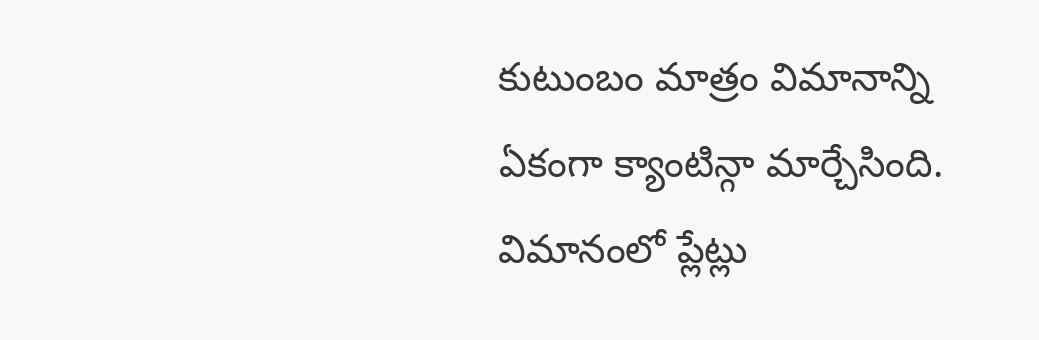కుటుంబం మాత్రం విమానాన్ని ఏకంగా క్యాంటిన్గా మార్చేసింది. విమానంలో ప్లేట్లు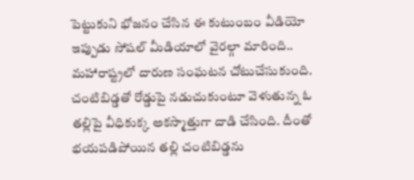పెట్టుకుని భోజనం చేసిన ఈ కుటుంబం వీడియో ఇప్పుడు సోషల్ మీడియాలో వైరల్గా మారింది..
మహారాష్ట్రలో దారుణ సంఘటన చోటుచేసుకుంది. చంటిబిడ్డతో రోడ్డుపై నడుచుకుంటూ వెళుతున్న ఓ తల్లిపై వీధికుక్క అకస్మాత్తుగా దాడి చేసింది. దీంతో భయపడిపోయిన తల్లి చంటిబిడ్డను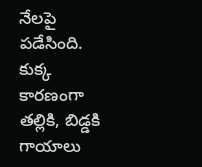నేలపై పడేసింది. కుక్క కారణంగా తల్లికి, బిడ్డకి గాయాలు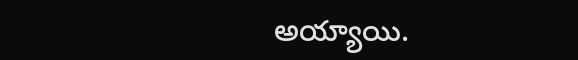అయ్యాయి.